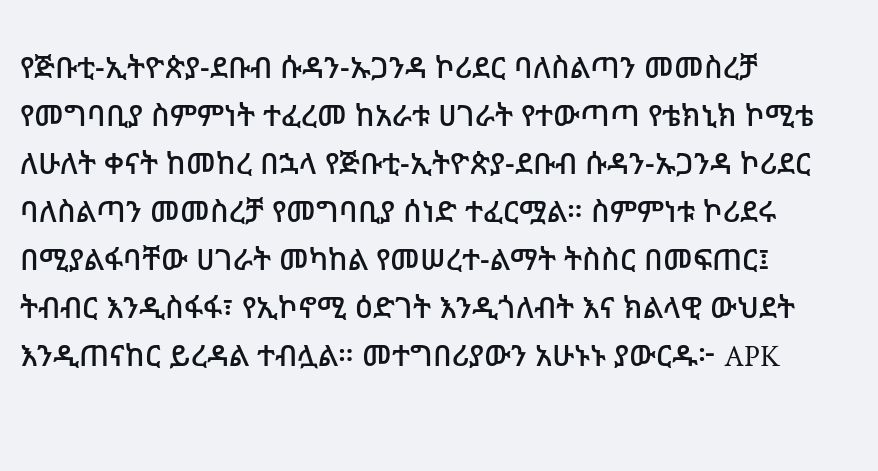የጅቡቲ-ኢትዮጵያ-ደቡብ ሱዳን-ኡጋንዳ ኮሪደር ባለስልጣን መመስረቻ የመግባቢያ ስምምነት ተፈረመ ከአራቱ ሀገራት የተውጣጣ የቴክኒክ ኮሚቴ ለሁለት ቀናት ከመከረ በኋላ የጅቡቲ-ኢትዮጵያ-ደቡብ ሱዳን-ኡጋንዳ ኮሪደር ባለስልጣን መመስረቻ የመግባቢያ ሰነድ ተፈርሟል። ስምምነቱ ኮሪደሩ በሚያልፋባቸው ሀገራት መካከል የመሠረተ-ልማት ትስስር በመፍጠር፤ ትብብር እንዲስፋፋ፣ የኢኮኖሚ ዕድገት እንዲጎለብት እና ክልላዊ ውህደት እንዲጠናከር ይረዳል ተብሏል። መተግበሪያውን አሁኑኑ ያውርዱ፦ APK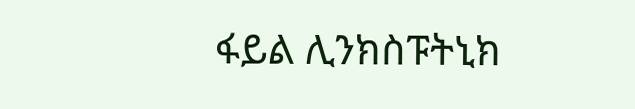ፋይል ሊንክስፑትኒክ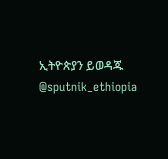ኢትዮጵያን ይወዳጁ @sputnik_ethiopia